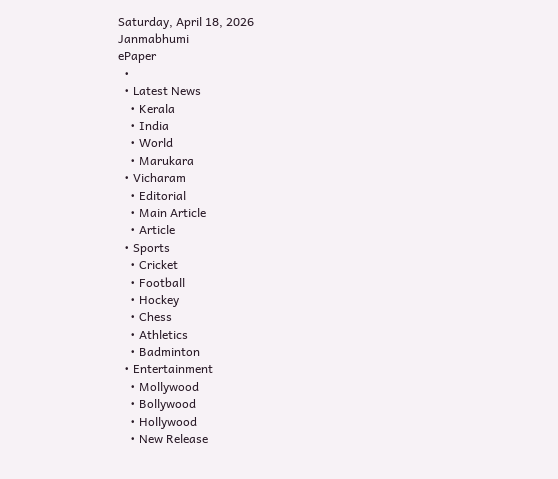Saturday, April 18, 2026
Janmabhumi
ePaper
  •
  • Latest News
    • Kerala
    • India
    • World
    • Marukara
  • Vicharam
    • Editorial
    • Main Article
    • Article
  • Sports
    • Cricket
    • Football
    • Hockey
    • Chess
    • Athletics
    • Badminton
  • Entertainment
    • Mollywood
    • Bollywood
    • Hollywood
    • New Release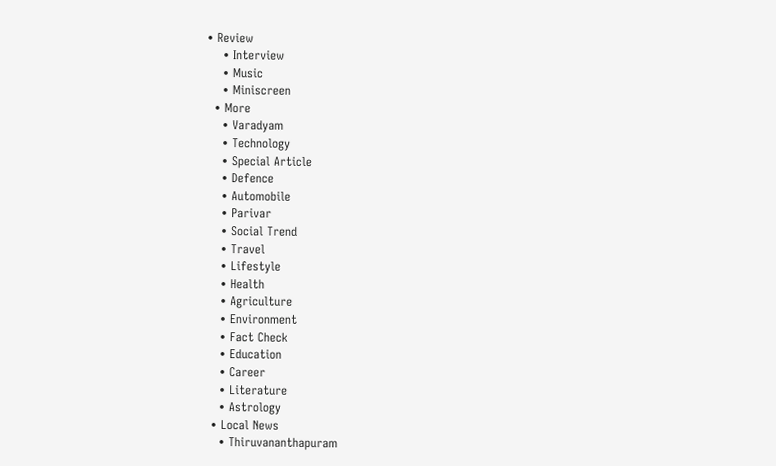• Review
    • Interview
    • Music
    • Miniscreen
  • More
    • Varadyam
    • Technology
    • Special Article
    • Defence
    • Automobile
    • Parivar
    • Social Trend
    • Travel
    • Lifestyle
    • Health
    • Agriculture
    • Environment
    • Fact Check
    • Education
    • Career
    • Literature
    • Astrology
  • Local News
    • Thiruvananthapuram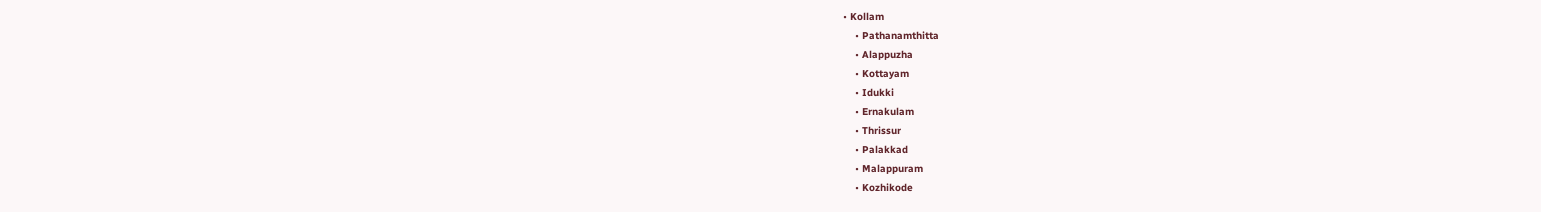• Kollam
    • Pathanamthitta
    • Alappuzha
    • Kottayam
    • Idukki
    • Ernakulam
    • Thrissur
    • Palakkad
    • Malappuram
    • Kozhikode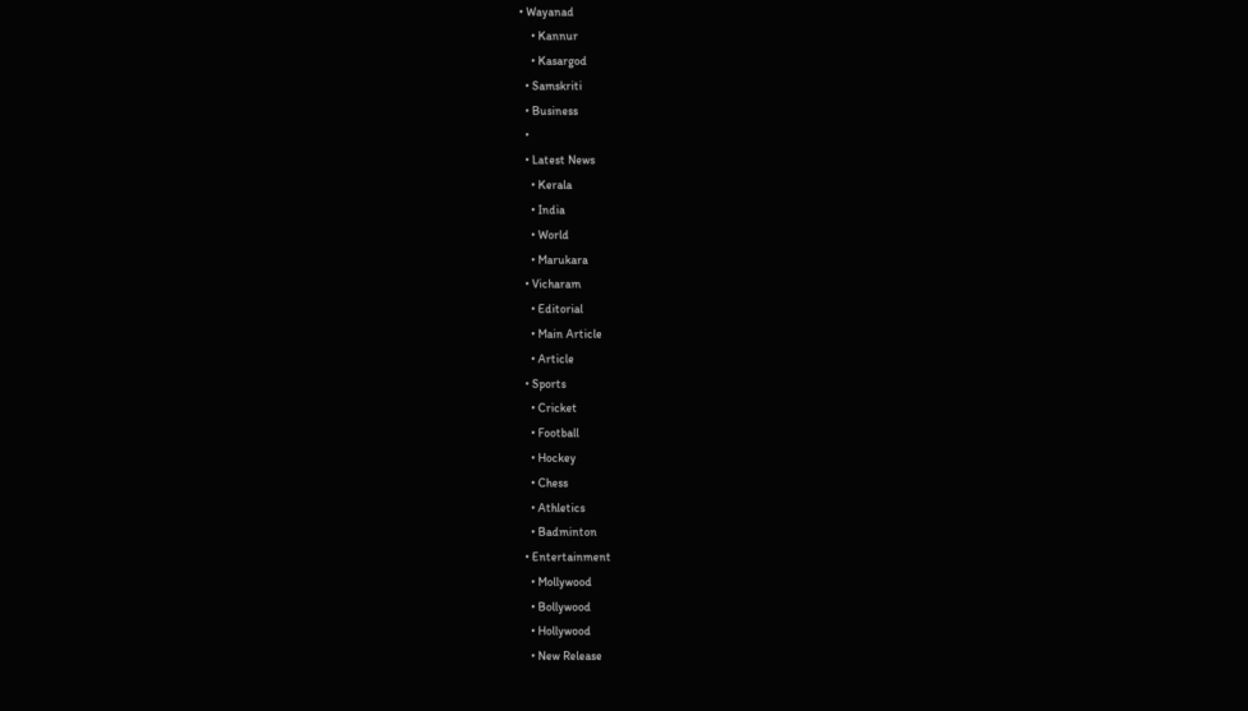• Wayanad
    • Kannur
    • Kasargod
  • Samskriti
  • Business
  •
  • Latest News
    • Kerala
    • India
    • World
    • Marukara
  • Vicharam
    • Editorial
    • Main Article
    • Article
  • Sports
    • Cricket
    • Football
    • Hockey
    • Chess
    • Athletics
    • Badminton
  • Entertainment
    • Mollywood
    • Bollywood
    • Hollywood
    • New Release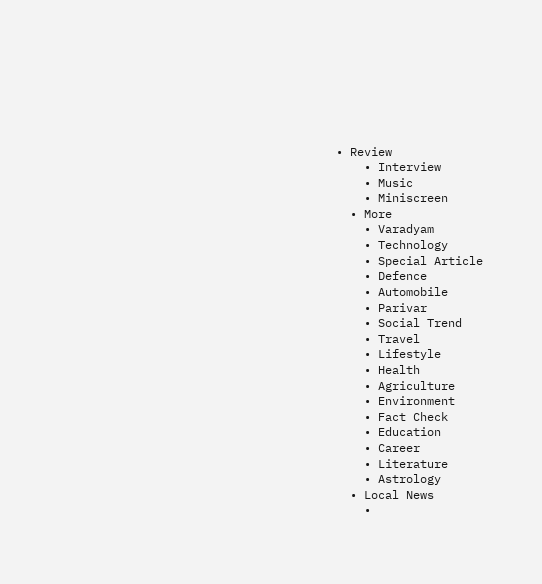• Review
    • Interview
    • Music
    • Miniscreen
  • More
    • Varadyam
    • Technology
    • Special Article
    • Defence
    • Automobile
    • Parivar
    • Social Trend
    • Travel
    • Lifestyle
    • Health
    • Agriculture
    • Environment
    • Fact Check
    • Education
    • Career
    • Literature
    • Astrology
  • Local News
    •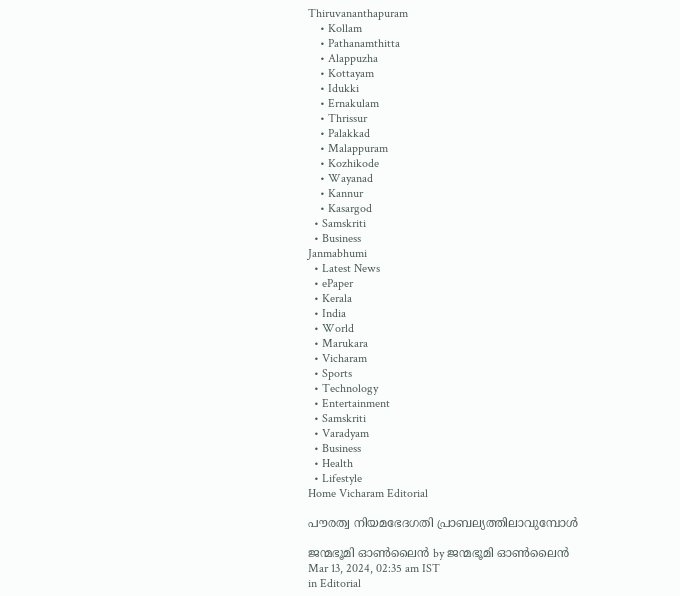Thiruvananthapuram
    • Kollam
    • Pathanamthitta
    • Alappuzha
    • Kottayam
    • Idukki
    • Ernakulam
    • Thrissur
    • Palakkad
    • Malappuram
    • Kozhikode
    • Wayanad
    • Kannur
    • Kasargod
  • Samskriti
  • Business
Janmabhumi
  • Latest News
  • ePaper
  • Kerala
  • India
  • World
  • Marukara
  • Vicharam
  • Sports
  • Technology
  • Entertainment
  • Samskriti
  • Varadyam
  • Business
  • Health
  • Lifestyle
Home Vicharam Editorial

പൗരത്വ നിയമഭേദഗതി പ്രാബല്യത്തിലാവുമ്പോള്‍

ജന്മഭൂമി ഓണ്‍ലൈന്‍ by ജന്മഭൂമി ഓണ്‍ലൈന്‍
Mar 13, 2024, 02:35 am IST
in Editorial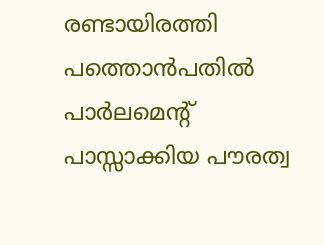രണ്ടായിരത്തി പത്തൊന്‍പതില്‍ പാര്‍ലമെന്റ് പാസ്സാക്കിയ പൗരത്വ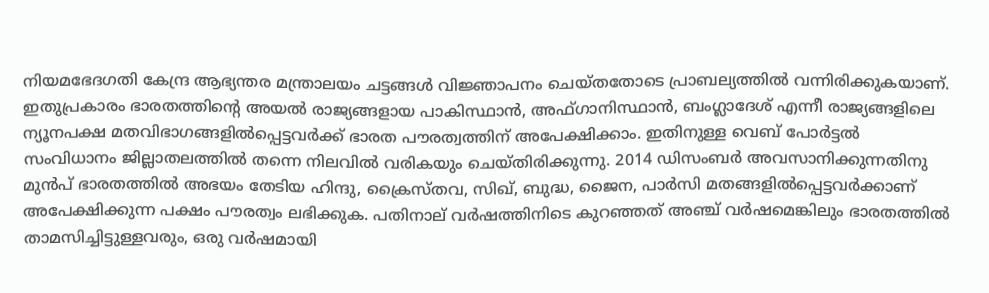നിയമഭേദഗതി കേന്ദ്ര ആഭ്യന്തര മന്ത്രാലയം ചട്ടങ്ങള്‍ വിജ്ഞാപനം ചെയ്തതോടെ പ്രാബല്യത്തില്‍ വന്നിരിക്കുകയാണ്. ഇതുപ്രകാരം ഭാരതത്തിന്റെ അയല്‍ രാജ്യങ്ങളായ പാകിസ്ഥാന്‍, അഫ്ഗാനിസ്ഥാന്‍, ബംഗ്ലാദേശ് എന്നീ രാജ്യങ്ങളിലെ ന്യൂനപക്ഷ മതവിഭാഗങ്ങളില്‍പ്പെട്ടവര്‍ക്ക് ഭാരത പൗരത്വത്തിന് അപേക്ഷിക്കാം. ഇതിനുള്ള വെബ് പോര്‍ട്ടല്‍ സംവിധാനം ജില്ലാതലത്തില്‍ തന്നെ നിലവില്‍ വരികയും ചെയ്തിരിക്കുന്നു. 2014 ഡിസംബര്‍ അവസാനിക്കുന്നതിനു മുന്‍പ് ഭാരതത്തില്‍ അഭയം തേടിയ ഹിന്ദു, ക്രൈസ്തവ, സിഖ്, ബുദ്ധ, ജൈന, പാര്‍സി മതങ്ങളില്‍പ്പെട്ടവര്‍ക്കാണ് അപേക്ഷിക്കുന്ന പക്ഷം പൗരത്വം ലഭിക്കുക. പതിനാല് വര്‍ഷത്തിനിടെ കുറഞ്ഞത് അഞ്ച് വര്‍ഷമെങ്കിലും ഭാരതത്തില്‍ താമസിച്ചിട്ടുള്ളവരും, ഒരു വര്‍ഷമായി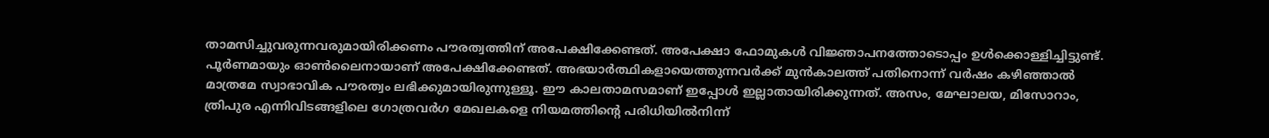താമസിച്ചുവരുന്നവരുമായിരിക്കണം പൗരത്വത്തിന് അപേക്ഷിക്കേണ്ടത്. അപേക്ഷാ ഫോമുകള്‍ വിജ്ഞാപനത്തോടൊപ്പം ഉള്‍ക്കൊള്ളിച്ചിട്ടുണ്ട്. പൂര്‍ണമായും ഓണ്‍ലൈനായാണ് അപേക്ഷിക്കേണ്ടത്. അഭയാര്‍ത്ഥികളായെത്തുന്നവര്‍ക്ക് മുന്‍കാലത്ത് പതിനൊന്ന് വര്‍ഷം കഴിഞ്ഞാല്‍ മാത്രമേ സ്വാഭാവിക പൗരത്വം ലഭിക്കുമായിരുന്നുള്ളൂ. ഈ കാലതാമസമാണ് ഇപ്പോള്‍ ഇല്ലാതായിരിക്കുന്നത്. അസം, മേഘാലയ, മിസോറാം, ത്രിപുര എന്നിവിടങ്ങളിലെ ഗോത്രവര്‍ഗ മേഖലകളെ നിയമത്തിന്റെ പരിധിയില്‍നിന്ന്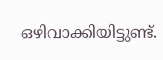ഒഴിവാക്കിയിട്ടുണ്ട്.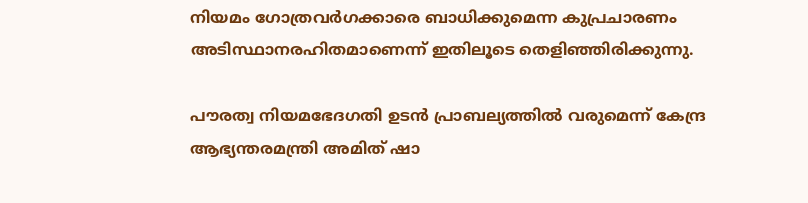നിയമം ഗോത്രവര്‍ഗക്കാരെ ബാധിക്കുമെന്ന കുപ്രചാരണം അടിസ്ഥാനരഹിതമാണെന്ന് ഇതിലൂടെ തെളിഞ്ഞിരിക്കുന്നു.

പൗരത്വ നിയമഭേദഗതി ഉടന്‍ പ്രാബല്യത്തില്‍ വരുമെന്ന് കേന്ദ്ര ആഭ്യന്തരമന്ത്രി അമിത് ഷാ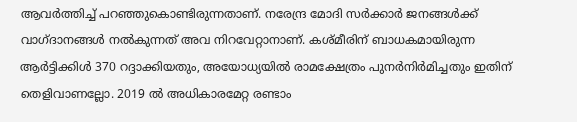ആവര്‍ത്തിച്ച് പറഞ്ഞുകൊണ്ടിരുന്നതാണ്. നരേന്ദ്ര മോദി സര്‍ക്കാര്‍ ജനങ്ങള്‍ക്ക് വാഗ്ദാനങ്ങള്‍ നല്‍കുന്നത് അവ നിറവേറ്റാനാണ്. കശ്മീരിന് ബാധകമായിരുന്ന ആര്‍ട്ടിക്കിള്‍ 370 റദ്ദാക്കിയതും, അയോധ്യയില്‍ രാമക്ഷേത്രം പുനര്‍നിര്‍മിച്ചതും ഇതിന് തെളിവാണല്ലോ. 2019 ല്‍ അധികാരമേറ്റ രണ്ടാം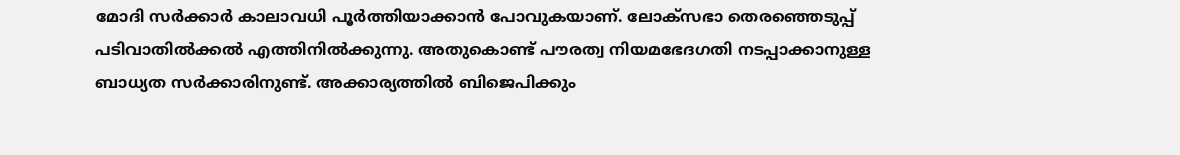മോദി സര്‍ക്കാര്‍ കാലാവധി പൂര്‍ത്തിയാക്കാന്‍ പോവുകയാണ്. ലോക്‌സഭാ തെരഞ്ഞെടുപ്പ് പടിവാതില്‍ക്കല്‍ എത്തിനില്‍ക്കുന്നു. അതുകൊണ്ട് പൗരത്വ നിയമഭേദഗതി നടപ്പാക്കാനുള്ള ബാധ്യത സര്‍ക്കാരിനുണ്ട്. അക്കാര്യത്തില്‍ ബിജെപിക്കും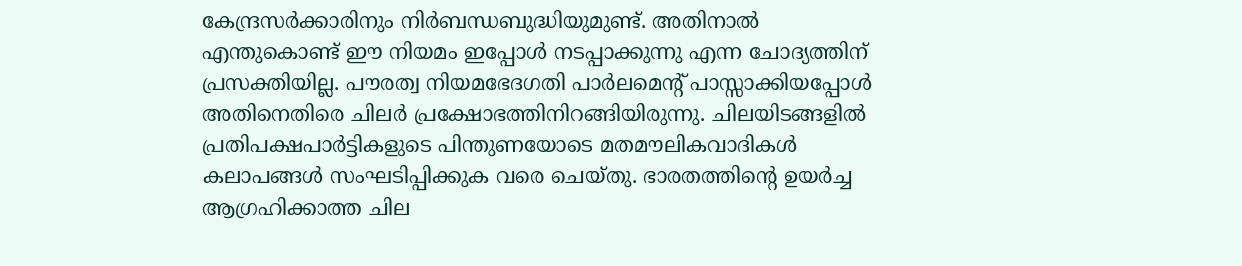കേന്ദ്രസര്‍ക്കാരിനും നിര്‍ബന്ധബുദ്ധിയുമുണ്ട്. അതിനാല്‍ എന്തുകൊണ്ട് ഈ നിയമം ഇപ്പോള്‍ നടപ്പാക്കുന്നു എന്ന ചോദ്യത്തിന് പ്രസക്തിയില്ല. പൗരത്വ നിയമഭേദഗതി പാര്‍ലമെന്റ് പാസ്സാക്കിയപ്പോള്‍ അതിനെതിരെ ചിലര്‍ പ്രക്ഷോഭത്തിനിറങ്ങിയിരുന്നു. ചിലയിടങ്ങളില്‍ പ്രതിപക്ഷപാര്‍ട്ടികളുടെ പിന്തുണയോടെ മതമൗലികവാദികള്‍ കലാപങ്ങള്‍ സംഘടിപ്പിക്കുക വരെ ചെയ്തു. ഭാരതത്തിന്റെ ഉയര്‍ച്ച ആഗ്രഹിക്കാത്ത ചില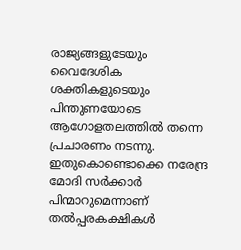രാജ്യങ്ങളുടേയും വൈദേശിക ശക്തികളുടെയും പിന്തുണയോടെ ആഗോളതലത്തില്‍ തന്നെ പ്രചാരണം നടന്നു. ഇതുകൊണ്ടൊക്കെ നരേന്ദ്ര മോദി സര്‍ക്കാര്‍ പിന്മാറുമെന്നാണ് തല്‍പ്പരകക്ഷികള്‍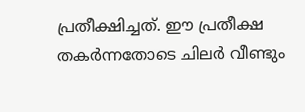പ്രതീക്ഷിച്ചത്. ഈ പ്രതീക്ഷ തകര്‍ന്നതോടെ ചിലര്‍ വീണ്ടും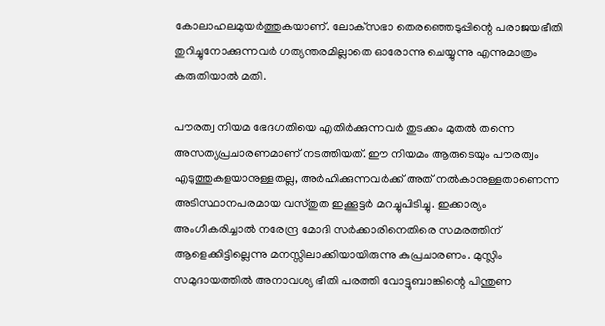കോലാഹലമുയര്‍ത്തുകയാണ്. ലോക്‌സഭാ തെരഞ്ഞെടുപ്പിന്റെ പരാജയഭീതി തുറിച്ചുനോക്കുന്നവര്‍ ഗത്യന്തരമില്ലാതെ ഓരോന്നു ചെയ്യുന്നു എന്നുമാത്രം കരുതിയാല്‍ മതി.

പൗരത്വ നിയമ ഭേദഗതിയെ എതിര്‍ക്കുന്നവര്‍ തുടക്കം മുതല്‍ തന്നെ അസത്യപ്രചാരണമാണ് നടത്തിയത്. ഈ നിയമം ആരുടെയും പൗരത്വം എടുത്തുകളയാനുള്ളതല്ല, അര്‍ഹിക്കുന്നവര്‍ക്ക് അത് നല്‍കാനുള്ളതാണെന്ന അടിസ്ഥാനപരമായ വസ്തുത ഇക്കൂട്ടര്‍ മറച്ചുപിടിച്ചു. ഇക്കാര്യം അംഗീകരിച്ചാല്‍ നരേന്ദ്ര മോദി സര്‍ക്കാരിനെതിരെ സമരത്തിന് ആളെക്കിട്ടില്ലെന്നു മനസ്സിലാക്കിയായിരുന്നു കുപ്രചാരണം. മുസ്ലിം സമുദായത്തില്‍ അനാവശ്യ ഭീതി പരത്തി വോട്ടുബാങ്കിന്റെ പിന്തുണ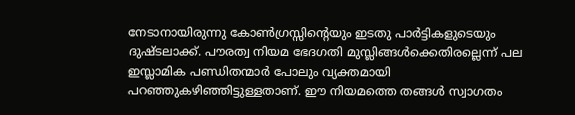നേടാനായിരുന്നു കോണ്‍ഗ്രസ്സിന്റെയും ഇടതു പാര്‍ട്ടികളുടെയും ദുഷ്ടലാക്ക്. പൗരത്വ നിയമ ഭേദഗതി മുസ്ലിങ്ങള്‍ക്കെതിരല്ലെന്ന് പല ഇസ്ലാമിക പണ്ഡിതന്മാര്‍ പോലും വ്യക്തമായി പറഞ്ഞുകഴിഞ്ഞിട്ടുള്ളതാണ്. ഈ നിയമത്തെ തങ്ങള്‍ സ്വാഗതം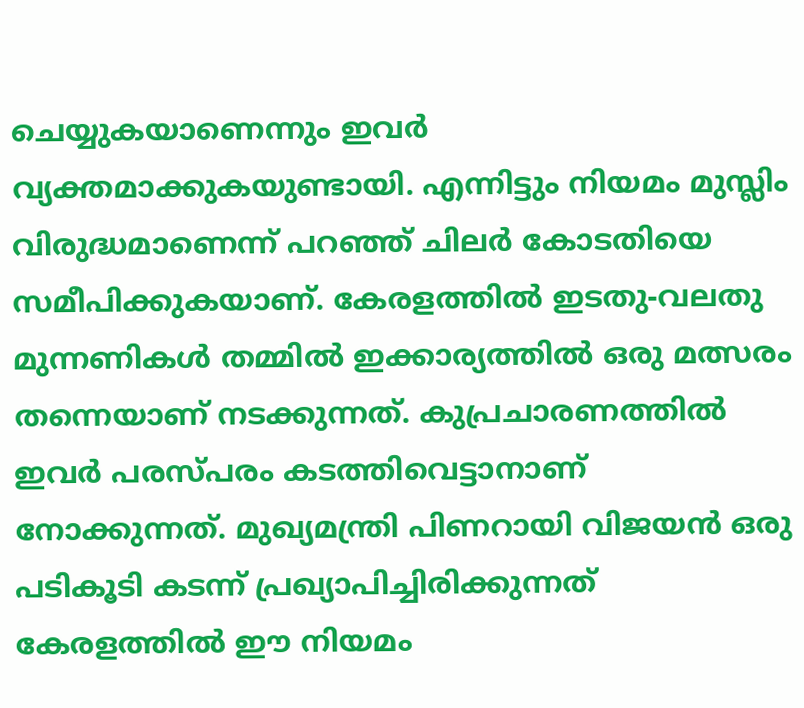ചെയ്യുകയാണെന്നും ഇവര്‍ വ്യക്തമാക്കുകയുണ്ടായി. എന്നിട്ടും നിയമം മുസ്ലിം വിരുദ്ധമാണെന്ന് പറഞ്ഞ് ചിലര്‍ കോടതിയെ സമീപിക്കുകയാണ്. കേരളത്തില്‍ ഇടതു-വലതു മുന്നണികള്‍ തമ്മില്‍ ഇക്കാര്യത്തില്‍ ഒരു മത്സരം തന്നെയാണ് നടക്കുന്നത്. കുപ്രചാരണത്തില്‍ ഇവര്‍ പരസ്പരം കടത്തിവെട്ടാനാണ് നോക്കുന്നത്. മുഖ്യമന്ത്രി പിണറായി വിജയന്‍ ഒരു പടികൂടി കടന്ന് പ്രഖ്യാപിച്ചിരിക്കുന്നത് കേരളത്തില്‍ ഈ നിയമം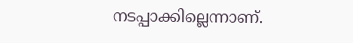നടപ്പാക്കില്ലെന്നാണ്.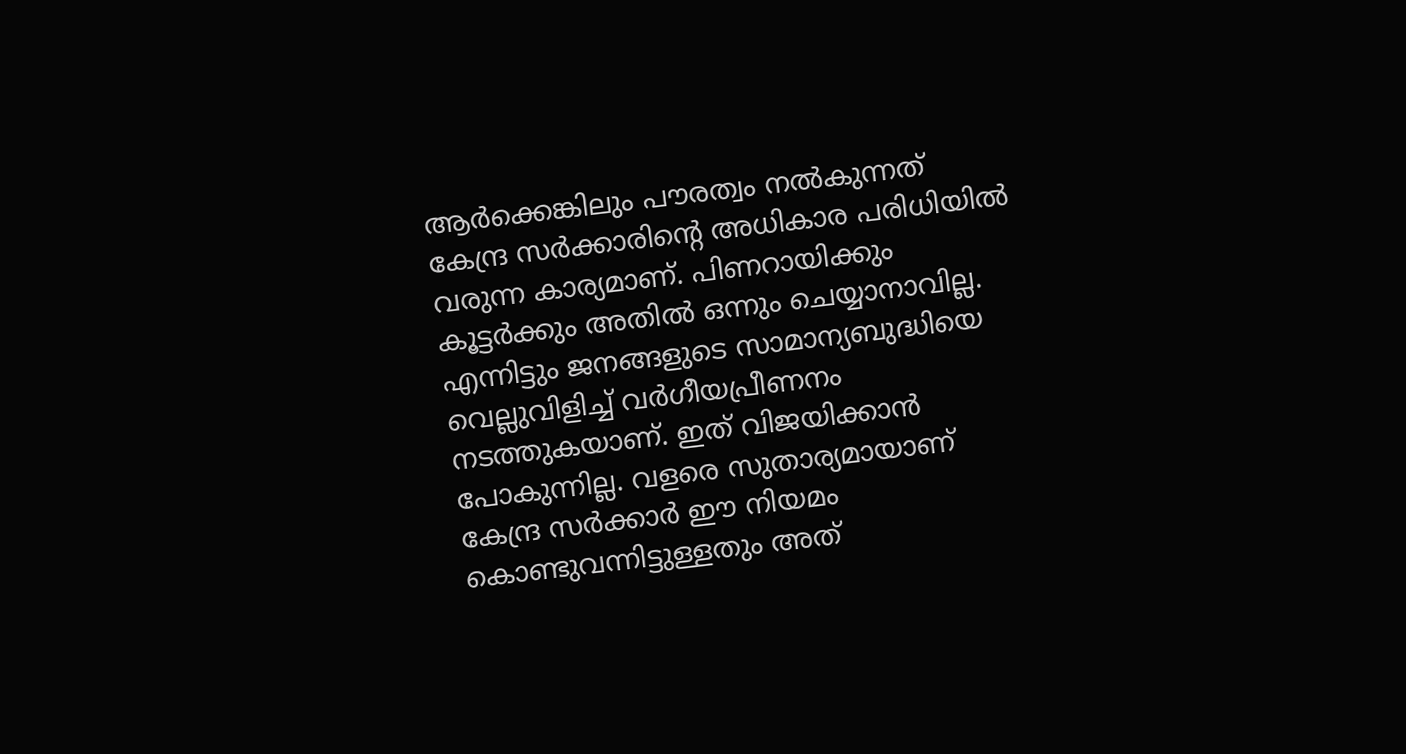ആര്‍ക്കെങ്കിലും പൗരത്വം നല്‍കുന്നത് കേന്ദ്ര സര്‍ക്കാരിന്റെ അധികാര പരിധിയില്‍ വരുന്ന കാര്യമാണ്. പിണറായിക്കും കൂട്ടര്‍ക്കും അതില്‍ ഒന്നും ചെയ്യാനാവില്ല. എന്നിട്ടും ജനങ്ങളുടെ സാമാന്യബുദ്ധിയെ വെല്ലുവിളിച്ച് വര്‍ഗീയപ്രീണനം നടത്തുകയാണ്. ഇത് വിജയിക്കാന്‍ പോകുന്നില്ല. വളരെ സുതാര്യമായാണ് കേന്ദ്ര സര്‍ക്കാര്‍ ഈ നിയമം കൊണ്ടുവന്നിട്ടുള്ളതും അത്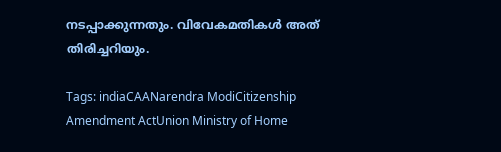നടപ്പാക്കുന്നതും. വിവേകമതികള്‍ അത് തിരിച്ചറിയും.

Tags: indiaCAANarendra ModiCitizenship Amendment ActUnion Ministry of Home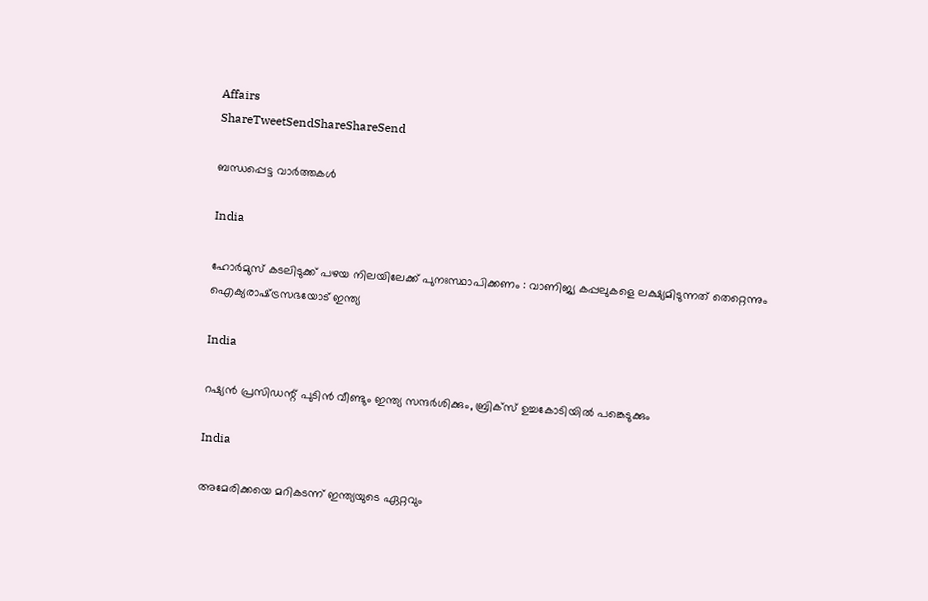Affairs
ShareTweetSendShareShareSend

ബന്ധപ്പെട്ട വാര്‍ത്തകള്‍

India

ഹോർമുസ് കടലിടുക്ക് പഴയ നിലയിലേക്ക് പുനഃസ്ഥാപിക്കണം : വാണിജ്യ കപ്പലുകളെ ലക്ഷ്യമിടുന്നത് തെറ്റെന്നും ഐക്യരാഷ്‌ട്രസഭയോട് ഇന്ത്യ

India

റഷ്യൻ പ്രസിഡന്റ് പുടിൻ വീണ്ടും ഇന്ത്യ സന്ദർശിക്കും, ബ്രിക്സ് ഉച്ചകോടിയിൽ പങ്കെടുക്കും

India

അമേരിക്കയെ മറികടന്ന് ഇന്ത്യയുടെ ഏറ്റവും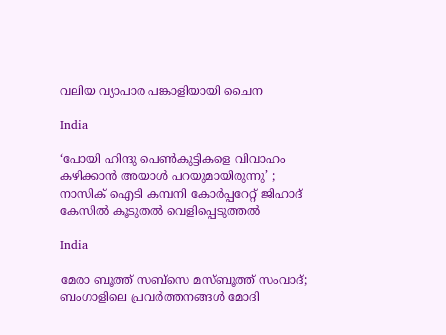വലിയ വ്യാപാര പങ്കാളിയായി ചൈന

India

‘പോയി ഹിന്ദു പെൺകുട്ടികളെ വിവാഹം കഴിക്കാൻ അയാൾ പറയുമായിരുന്നു’ ; നാസിക് ഐടി കമ്പനി കോർപ്പറേറ്റ് ജിഹാദ് കേസിൽ കൂടുതൽ വെളിപ്പെടുത്തൽ

India

മേരാ ബൂത്ത് സബ്സെ മസ്ബൂത്ത് സംവാദ്; ബംഗാളിലെ പ്രവര്‍ത്തനങ്ങള്‍ മോദി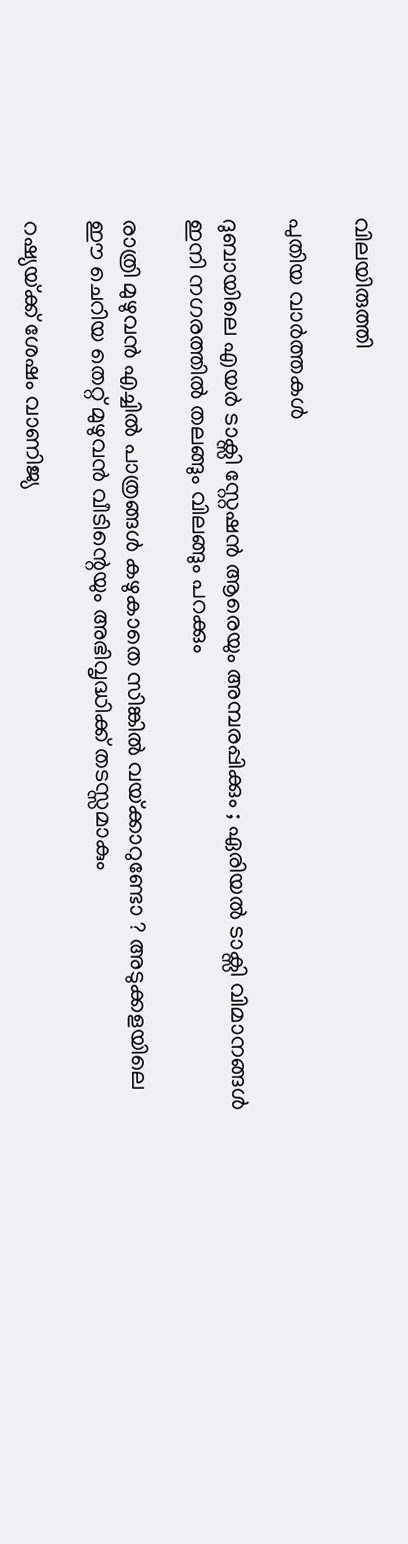വിലയിരുത്തി

പുതിയ വാര്‍ത്തകള്‍

ദുബായിലെ എയർ ടാക്സി സ്റ്റേഷൻ ആരെയും അമ്പരപ്പിക്കും ; ഏരിയൽ ടാക്സി വിമാനങ്ങൾ ഇനി നഗരത്തിൽ തലങ്ങും വിലങ്ങും പറക്കും

രാത്രി മുഴുവൻ എച്ചിൽ പാത്രങ്ങൾ കഴുകാതെ സിങ്കിൽ വയ്‌ക്കാറുണ്ടോ ? അടുക്കളയിലെ ഈ ചെറിയ തെറ്റ് മുഴുവൻ വീടിന്റെയും അഭിവൃദ്ധിക്ക് തടസ്സമാകും

റഷ്യയ്‌ക്ക് ശേഷം വാണിജ്യ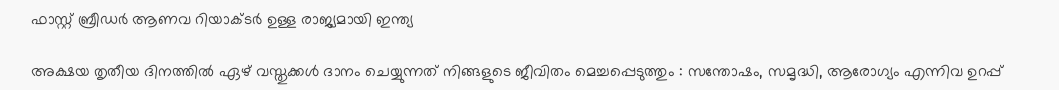ഫാസ്റ്റ് ബ്രീഡര്‍ ആണവ റിയാക്ടര്‍ ഉള്ള രാജ്യമായി ഇന്ത്യ

അക്ഷയ തൃതീയ ദിനത്തിൽ ഏഴ് വസ്തുക്കൾ ദാനം ചെയ്യുന്നത് നിങ്ങളുടെ ജീവിതം മെച്ചപ്പെടുത്തും : സന്തോഷം, സമൃദ്ധി, ആരോഗ്യം എന്നിവ ഉറപ്പ്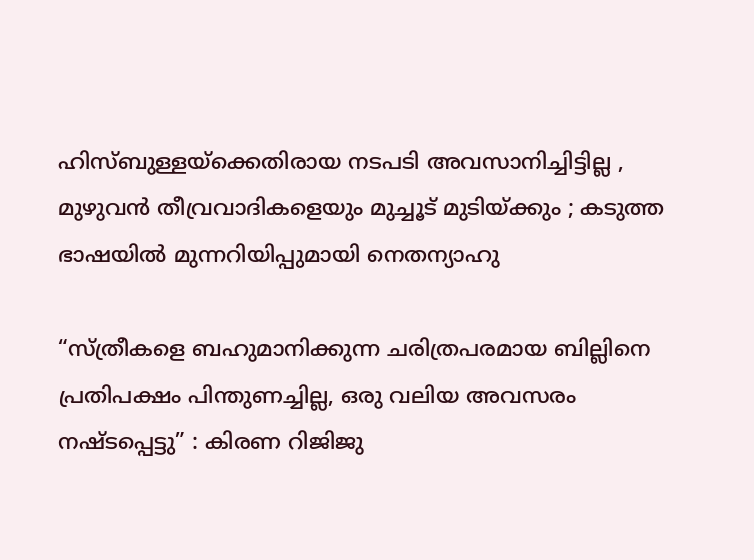ഹിസ്ബുള്ളയ്‌ക്കെതിരായ നടപടി അവസാനിച്ചിട്ടില്ല , മുഴുവൻ തീവ്രവാദികളെയും മുച്ചൂട് മുടിയ്‌ക്കും ; കടുത്ത ഭാഷയിൽ മുന്നറിയിപ്പുമായി നെതന്യാഹു

“സ്ത്രീകളെ ബഹുമാനിക്കുന്ന ചരിത്രപരമായ ബില്ലിനെ പ്രതിപക്ഷം പിന്തുണച്ചില്ല, ഒരു വലിയ അവസരം നഷ്ടപ്പെട്ടു” : കിരണ റിജിജു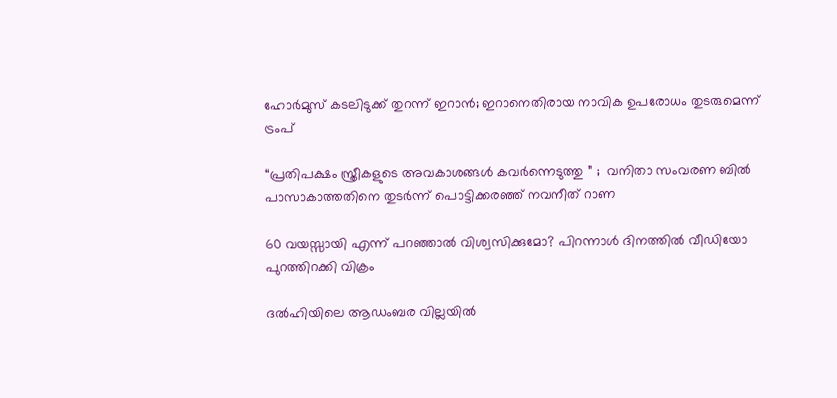ഹോര്‍മുസ് കടലിടുക്ക് തുറന്ന് ഇറാന്‍; ഇറാനെതിരായ നാവിക ഉപരോധം തുടരുമെന്ന് ട്രംപ്

“പ്രതിപക്ഷം സ്ത്രീകളുടെ അവകാശങ്ങൾ കവർന്നെടുത്തു ” ;  വനിതാ സംവരണ ബിൽ പാസാകാത്തതിനെ തുടർന്ന് പൊട്ടിക്കരഞ്ഞ് നവനീത് റാണ

60 വയസ്സായി എന്ന് പറഞ്ഞാൽ വിശ്വസിക്കുമോ? പിറന്നാൾ ദിനത്തിൽ വീഡിയോ പുറത്തിറക്കി വിക്രം

ദൽഹിയിലെ ആഡംബര വില്ലയിൽ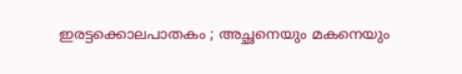ഇരട്ടക്കൊലപാതകം ; അച്ഛനെയും മകനെയും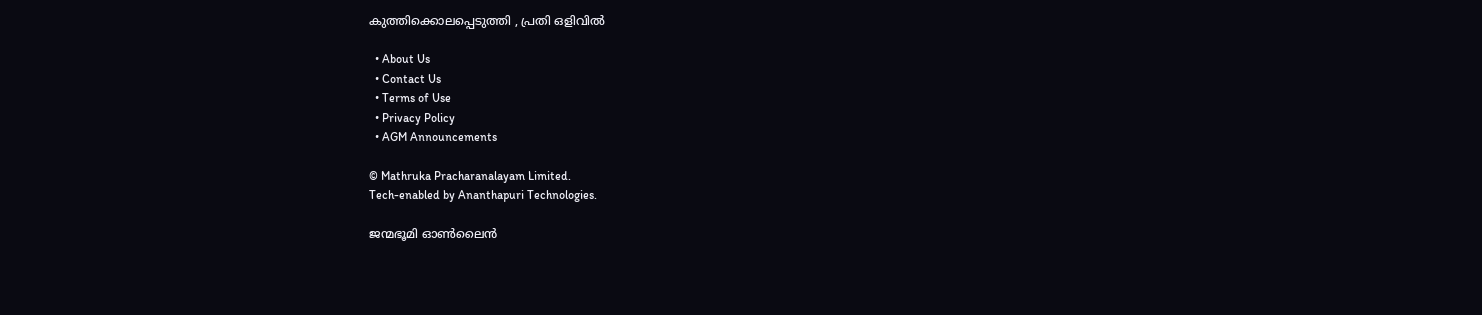കുത്തിക്കൊലപ്പെടുത്തി , പ്രതി ഒളിവിൽ

  • About Us
  • Contact Us
  • Terms of Use
  • Privacy Policy
  • AGM Announcements

© Mathruka Pracharanalayam Limited.
Tech-enabled by Ananthapuri Technologies.

ജന്മഭൂമി ഓണ്‍ലൈന്‍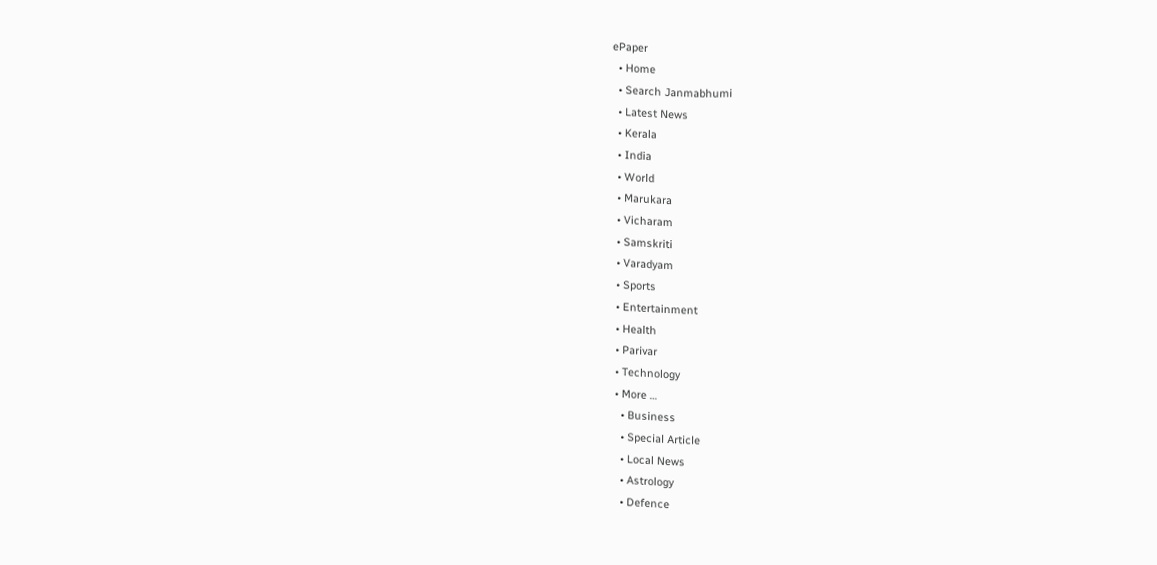ePaper
  • Home
  • Search Janmabhumi
  • Latest News
  • Kerala
  • India
  • World
  • Marukara
  • Vicharam
  • Samskriti
  • Varadyam
  • Sports
  • Entertainment
  • Health
  • Parivar
  • Technology
  • More …
    • Business
    • Special Article
    • Local News
    • Astrology
    • Defence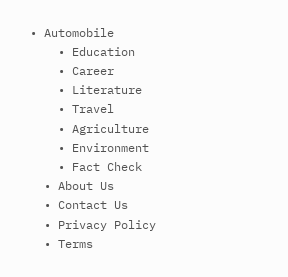• Automobile
    • Education
    • Career
    • Literature
    • Travel
    • Agriculture
    • Environment
    • Fact Check
  • About Us
  • Contact Us
  • Privacy Policy
  • Terms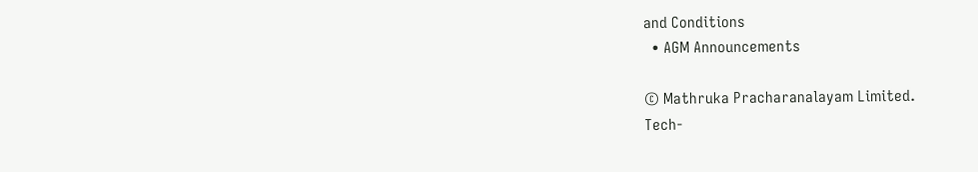and Conditions
  • AGM Announcements

© Mathruka Pracharanalayam Limited.
Tech-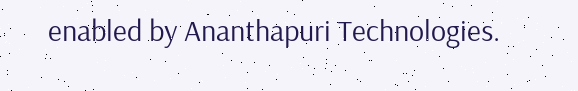enabled by Ananthapuri Technologies.